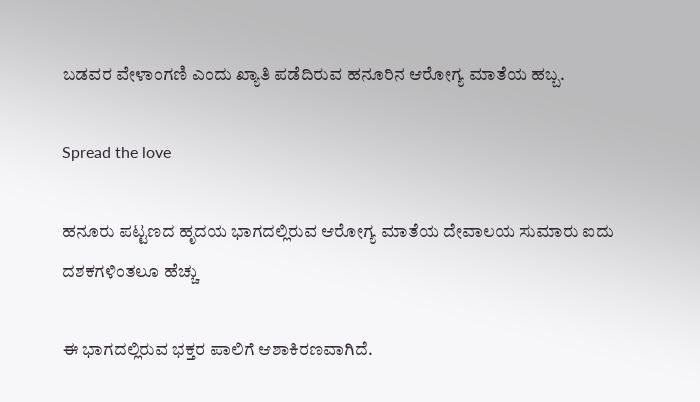ಬಡವರ ವೇಳಾಂಗಣಿ ಎಂದು ಖ್ಯಾತಿ ಪಡೆದಿರುವ ಹನೂರಿನ ಆರೋಗ್ಯ ಮಾತೆಯ ಹಬ್ಬ.

Spread the love

ಹನೂರು ಪಟ್ಟಣದ ಹೃದಯ ಭಾಗದಲ್ಲಿರುವ ಆರೋಗ್ಯ ಮಾತೆಯ ದೇವಾಲಯ ಸುಮಾರು ಐದು ದಶಕಗಳಿಂತಲೂ ಹೆಚ್ಚು

ಈ ಭಾಗದಲ್ಲಿರುವ ಭಕ್ತರ ಪಾಲಿಗೆ ಆಶಾಕಿರಣವಾಗಿದೆ.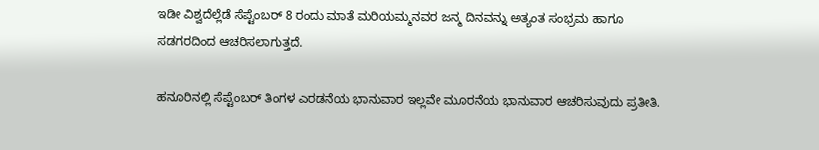ಇಡೀ ವಿಶ್ವದೆಲ್ಲೆಡೆ ಸೆಪ್ಟೆಂಬರ್ 8 ರಂದು ಮಾತೆ ಮರಿಯಮ್ಮನವರ ಜನ್ಮ ದಿನವನ್ನು ಅತ್ಯಂತ ಸಂಭ್ರಮ ಹಾಗೂ ಸಡಗರದಿಂದ ಆಚರಿಸಲಾಗುತ್ತದೆ.

ಹನೂರಿನಲ್ಲಿ ಸೆಪ್ಟೆಂಬರ್ ತಿಂಗಳ ಎರಡನೆಯ ಭಾನುವಾರ ಇಲ್ಲವೇ ಮೂರನೆಯ ಭಾನುವಾರ ಆಚರಿಸುವುದು ಪ್ರತೀತಿ.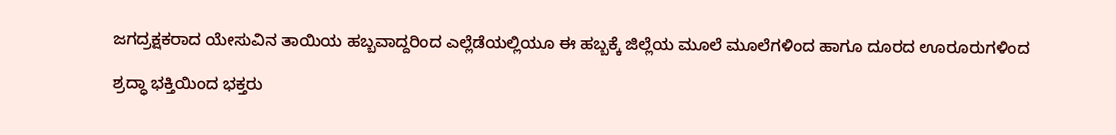ಜಗದ್ರಕ್ಷಕರಾದ ಯೇಸುವಿನ ತಾಯಿಯ ಹಬ್ಬವಾದ್ದರಿಂದ ಎಲ್ಲೆಡೆಯಲ್ಲಿಯೂ ಈ ಹಬ್ಬಕ್ಕೆ ಜಿಲ್ಲೆಯ ಮೂಲೆ ಮೂಲೆಗಳಿಂದ ಹಾಗೂ ದೂರದ ಊರೂರುಗಳಿಂದ

ಶ್ರದ್ಧಾ ಭಕ್ತಿಯಿಂದ ಭಕ್ತರು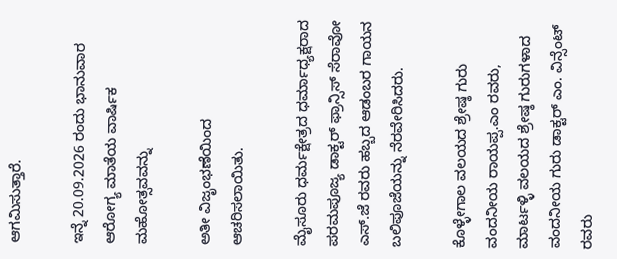ಆಗಮಿಸುತ್ತಾರೆ.

ಇನ್ನೆ 20.09.2026 ರಂದು ಭಾನುವಾರ ಆರೋಗ್ಯ ಮಾತೆಯ ವಾರ್ಷಿಕ ಮಹೋತ್ಸವವನ್ನು

ಅತೀ ವಿಜೃಂಭಣೆಯಿಂದ ಆಚರಿಸಲಾಯಿತು.

ಮೈಸೂರು ಧರ್ಮಕ್ಷೇತ್ರದ ಧರ್ಮಾಧ್ಯಕ್ಷರಾದ ಪರಮಪೂಜ್ಯ ಡಾಕ್ಟರ್ ಫ್ರಾನ್ಸಿಸ್ ಸೆರಾವೋ ಎಸ್.ಜೆ ರವರು ಹಬ್ಬದ ಆಡಂಬರ ಗಾಯನ ಬಲಿಪೂಜೆಯನ್ನು ನೆರವೇರಿಸಿದರು.

ಕೊಳ್ಳೇಗಾಲ ವಲಯದ ಶ್ರೇಷ್ಠ ಗುರು ವಂದನೀಯ ರಾಯಪ್ಪ.ಎಂ ರವರು, ಮಾರ್ಟಳ್ಳಿ ವಲಯದ ಶ್ರೇಷ್ಠ ಗುರುಗಳಾದ ವಂದನೀಯ ಗುರು ಡಾಕ್ಟರ್ ಎಂ. ವಿನ್ಸೆಂಟ್ ರವರು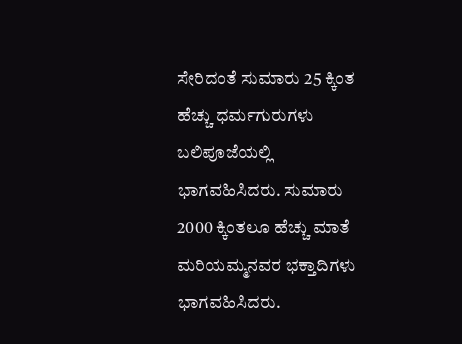ಸೇರಿದಂತೆ ಸುಮಾರು 25 ಕ್ಕಿಂತ ಹೆಚ್ಚು ಧರ್ಮಗುರುಗಳು ಬಲಿಪೂಜೆಯಲ್ಲಿ ಭಾಗವಹಿಸಿದರು. ಸುಮಾರು 2000 ಕ್ಕಿಂತಲೂ ಹೆಚ್ಚು ಮಾತೆ ಮರಿಯಮ್ಮನವರ ಭಕ್ತಾದಿಗಳು ಭಾಗವಹಿಸಿದರು.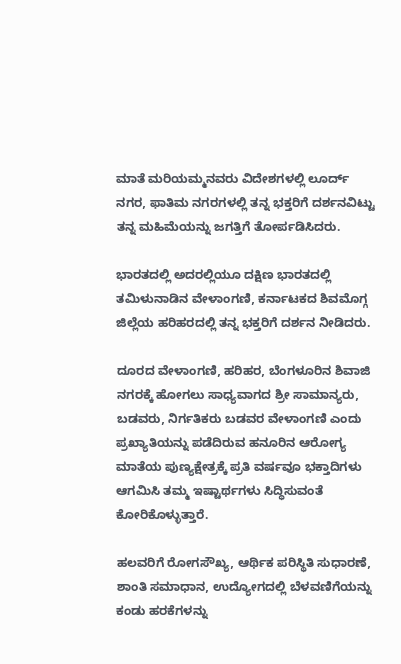ಮಾತೆ ಮರಿಯಮ್ಮನವರು ವಿದೇಶಗಳಲ್ಲಿ ಲೂರ್ದ್ ನಗರ, ಫಾತಿಮ ನಗರಗಳಲ್ಲಿ ತನ್ನ ಭಕ್ತರಿಗೆ ದರ್ಶನವಿಟ್ಟು ತನ್ನ ಮಹಿಮೆಯನ್ನು ಜಗತ್ತಿಗೆ ತೋರ್ಪಡಿಸಿದರು.

ಭಾರತದಲ್ಲಿ ಅದರಲ್ಲಿಯೂ ದಕ್ಷಿಣ ಭಾರತದಲ್ಲಿ ತಮಿಳುನಾಡಿನ ವೇಳಾಂಗಣಿ, ಕರ್ನಾಟಕದ ಶಿವಮೊಗ್ಗ ಜಿಲ್ಲೆಯ ಹರಿಹರದಲ್ಲಿ ತನ್ನ ಭಕ್ತರಿಗೆ ದರ್ಶನ ನೀಡಿದರು.

ದೂರದ ವೇಳಾಂಗಣಿ, ಹರಿಹರ, ಬೆಂಗಳೂರಿನ ಶಿವಾಜಿ ನಗರಕ್ಕೆ ಹೋಗಲು ಸಾಧ್ಯವಾಗದ ಶ್ರೀ ಸಾಮಾನ್ಯರು, ಬಡವರು, ನಿರ್ಗತಿಕರು ಬಡವರ ವೇಳಾಂಗಣಿ ಎಂದು ಪ್ರಖ್ಯಾತಿಯನ್ನು ಪಡೆದಿರುವ ಹನೂರಿನ ಆರೋಗ್ಯ ಮಾತೆಯ ಪುಣ್ಯಕ್ಷೇತ್ರಕ್ಕೆ ಪ್ರತಿ ವರ್ಷವೂ ಭಕ್ತಾದಿಗಳು ಆಗಮಿಸಿ ತಮ್ಮ ಇಷ್ಟಾರ್ಥಗಳು ಸಿದ್ಧಿಸುವಂತೆ ಕೋರಿಕೊಳ್ಳುತ್ತಾರೆ.

ಹಲವರಿಗೆ ರೋಗಸೌಖ್ಯ, ಆರ್ಥಿಕ ಪರಿಸ್ಥಿತಿ ಸುಧಾರಣೆ, ಶಾಂತಿ ಸಮಾಧಾನ, ಉದ್ಯೋಗದಲ್ಲಿ ಬೆಳವಣಿಗೆಯನ್ನು ಕಂಡು ಹರಕೆಗಳನ್ನು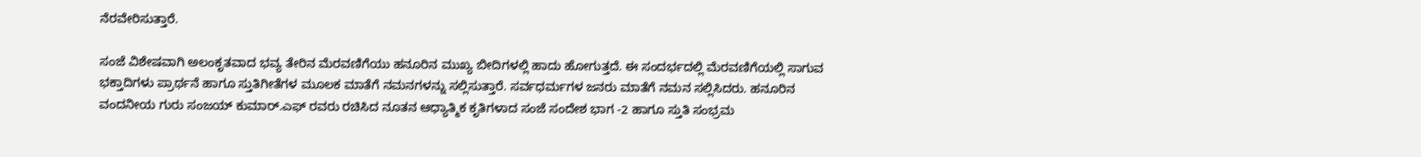ನೆರವೇರಿಸುತ್ತಾರೆ.

ಸಂಜೆ ವಿಶೇಷವಾಗಿ ಅಲಂಕೃತವಾದ ಭವ್ಯ ತೇರಿನ ಮೆರವಣಿಗೆಯು ಹನೂರಿನ ಮುಖ್ಯ ಬೀದಿಗಳಲ್ಲಿ ಹಾದು ಹೋಗುತ್ತದೆ. ಈ ಸಂದರ್ಭದಲ್ಲಿ ಮೆರವಣಿಗೆಯಲ್ಲಿ ಸಾಗುವ ಭಕ್ತಾದಿಗಳು ಪ್ರಾರ್ಥನೆ ಹಾಗೂ ಸ್ತುತಿಗೀತೆಗಳ ಮೂಲಕ ಮಾತೆಗೆ ನಮನಗಳನ್ನು ಸಲ್ಲಿಸುತ್ತಾರೆ. ಸರ್ವಧರ್ಮಗಳ ಜನರು ಮಾತೆಗೆ ನಮನ ಸಲ್ಲಿಸಿದರು. ಹನೂರಿನ ವಂದನೀಯ ಗುರು ಸಂಜಯ್ ಕುಮಾರ್.ಎಫ್ ರವರು ರಚಿಸಿದ ನೂತನ ಆಧ್ಯಾತ್ಮಿಕ ಕೃತಿಗಳಾದ ಸಂಜೆ ಸಂದೇಶ ಭಾಗ -2 ಹಾಗೂ ಸ್ತುತಿ ಸಂಭ್ರಮ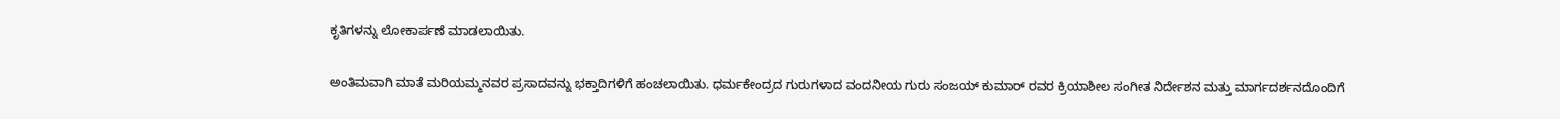ಕೃತಿಗಳನ್ನು ಲೋಕಾರ್ಪಣೆ ಮಾಡಲಾಯಿತು.

ಅಂತಿಮವಾಗಿ ಮಾತೆ ಮರಿಯಮ್ಮನವರ ಪ್ರಸಾದವನ್ನು ಭಕ್ತಾದಿಗಳಿಗೆ ಹಂಚಲಾಯಿತು. ಧರ್ಮಕೇಂದ್ರದ ಗುರುಗಳಾದ ವಂದನೀಯ ಗುರು ಸಂಜಯ್ ಕುಮಾರ್ ರವರ ಕ್ರಿಯಾಶೀಲ ಸಂಗೀತ ನಿರ್ದೇಶನ ಮತ್ತು ಮಾರ್ಗದರ್ಶನದೊಂದಿಗೆ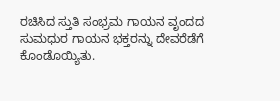ರಚಿಸಿದ ಸ್ತುತಿ ಸಂಭ್ರಮ ಗಾಯನ ವೃಂದದ ಸುಮಧುರ ಗಾಯನ ಭಕ್ತರನ್ನು ದೇವರೆಡೆಗೆ ಕೊಂಡೊಯ್ಯಿತು.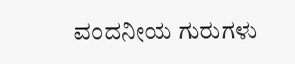ವಂದನೀಯ ಗುರುಗಳು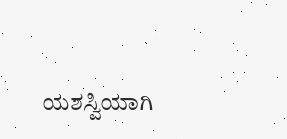ಯಶಸ್ವಿಯಾಗಿ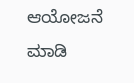ಆಯೋಜನೆ ಮಾಡಿ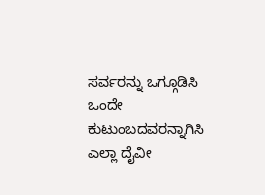ಸರ್ವರನ್ನು ಒಗ್ಗೂಡಿಸಿ ಒಂದೇ ಕುಟುಂಬದವರನ್ನಾಗಿಸಿ ಎಲ್ಲಾ ದೈವೀ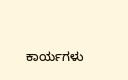ಕಾರ್ಯಗಳು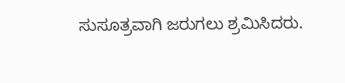ಸುಸೂತ್ರವಾಗಿ ಜರುಗಲು ಶ್ರಮಿಸಿದರು.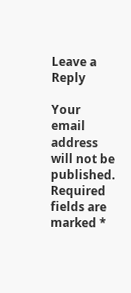Leave a Reply

Your email address will not be published. Required fields are marked *